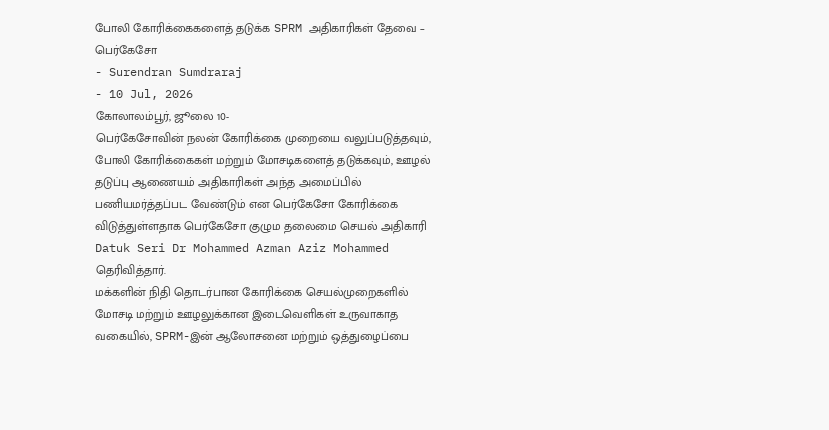போலி கோரிக்கைகளைத் தடுக்க SPRM அதிகாரிகள் தேவை – பெர்கேசோ
- Surendran Sumdraraj
- 10 Jul, 2026
கோலாலம்பூர், ஜூலை 10-
பெர்கேசோவின் நலன் கோரிக்கை முறையை வலுப்படுத்தவும், போலி கோரிக்கைகள் மற்றும் மோசடிகளைத் தடுக்கவும், ஊழல் தடுப்பு ஆணையம் அதிகாரிகள் அந்த அமைப்பில் பணியமர்த்தப்பட வேண்டும் என பெர்கேசோ கோரிக்கை விடுத்துள்ளதாக பெர்கேசோ குழும தலைமை செயல் அதிகாரி Datuk Seri Dr Mohammed Azman Aziz Mohammed தெரிவித்தார்.
மக்களின் நிதி தொடர்பான கோரிக்கை செயல்முறைகளில் மோசடி மற்றும் ஊழலுக்கான இடைவெளிகள் உருவாகாத வகையில், SPRM-இன் ஆலோசனை மற்றும் ஒத்துழைப்பை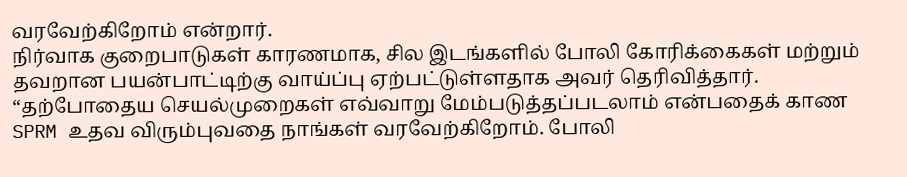வரவேற்கிறோம் என்றார்.
நிர்வாக குறைபாடுகள் காரணமாக, சில இடங்களில் போலி கோரிக்கைகள் மற்றும் தவறான பயன்பாட்டிற்கு வாய்ப்பு ஏற்பட்டுள்ளதாக அவர் தெரிவித்தார்.
“தற்போதைய செயல்முறைகள் எவ்வாறு மேம்படுத்தப்படலாம் என்பதைக் காண SPRM உதவ விரும்புவதை நாங்கள் வரவேற்கிறோம். போலி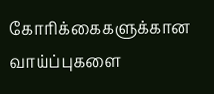கோரிக்கைகளுக்கான வாய்ப்புகளை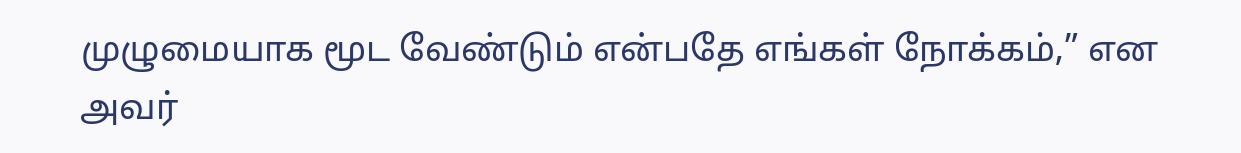முழுமையாக மூட வேண்டும் என்பதே எங்கள் நோக்கம்,” என அவர்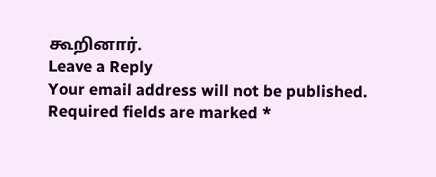கூறினார்.
Leave a Reply
Your email address will not be published. Required fields are marked *